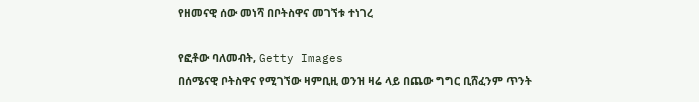የዘመናዊ ሰው መነሻ በቦትስዋና መገኘቱ ተነገረ

የፎቶው ባለመብት, Getty Images
በሰሜናዊ ቦትስዋና የሚገኘው ዛምቢዚ ወንዝ ዛሬ ላይ በጨው ግግር ቢሸፈንም ጥንት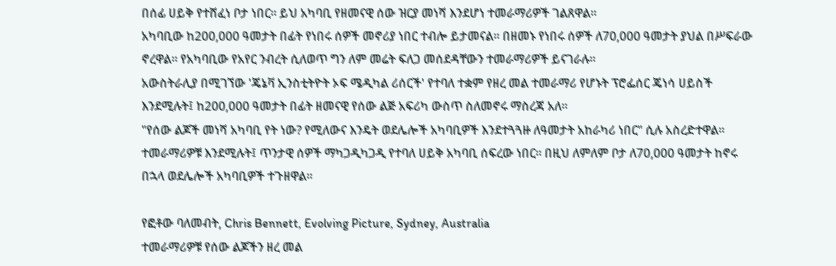በሰፊ ሀይቅ የተሸፈነ ቦታ ነበር። ይህ አካባቢ የዘመናዊ ሰው ዝርያ መነሻ እንደሆነ ተመራማሪዎች ገልጸዋል።
አካባቢው ከ200,000 ዓመታት በፊት የነበሩ ሰዎች መኖሪያ ነበር ተብሎ ይታመናል። በዘመኑ የነበሩ ሰዎች ለ70,000 ዓመታት ያህል በሥፍራው ኖረዋል። የአካባቢው የአየር ንብረት ሲለወጥ ግን ለም መሬት ፍለጋ መሰደዳቸውን ተመራማሪዎች ይናገራሉ።
አውስትራሊያ በሚገኘው 'ጄኔቫ ኢንስቲትዮት ኦፍ ሜዲካል ሪሰርች' የተባለ ተቋም የዘረ መል ተመራማሪ የሆኑት ፕሮፌሰር ጄነሳ ሀይስች እንደሚሉት፤ ከ200,000 ዓመታት በፊት ዘመናዊ የሰው ልጅ አፍሪካ ውስጥ ስለመኖሩ ማስረጃ አለ።
"የሰው ልጆች መነሻ አካባቢ የት ነው? የሚለውና እንዴት ወደሌሎች አካባቢዎች እንደተጓጓዙ ለዓመታት አከራካሪ ነበር" ሲሉ አስረድተዋል።
ተመራማሪዎቹ እንደሚሉት፤ ጥንታዊ ሰዎች ማካጋዲካጋዲ የተባለ ሀይቅ አካባቢ ሰፍረው ነበር። በዚህ ለምለም ቦታ ለ70,000 ዓመታት ከኖሩ በኋላ ወደሌሎች አካባቢዎች ተጉዘዋል።

የፎቶው ባለመብት, Chris Bennett, Evolving Picture, Sydney, Australia
ተመራማሪዎቹ የሰው ልጆችን ዘረ መል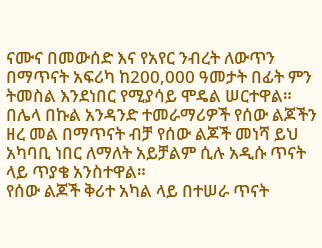ናሙና በመውሰድ እና የአየር ንብረት ለውጥን በማጥናት አፍሪካ ከ200,000 ዓመታት በፊት ምን ትመስል እንደነበር የሚያሳይ ሞዴል ሠርተዋል።
በሌላ በኩል አንዳንድ ተመራማሪዎች የሰው ልጆችን ዘረ መል በማጥናት ብቻ የሰው ልጆች መነሻ ይህ አካባቢ ነበር ለማለት አይቻልም ሲሉ አዲሱ ጥናት ላይ ጥያቄ አንስተዋል።
የሰው ልጆች ቅሪተ አካል ላይ በተሠራ ጥናት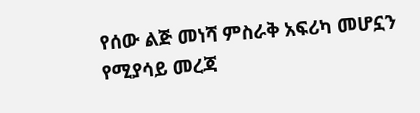የሰው ልጅ መነሻ ምስራቅ አፍሪካ መሆኗን የሚያሳይ መረጃ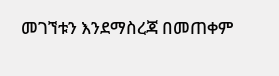መገኘቱን እንደማስረጃ በመጠቀም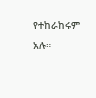የተከራከሩም አሉ።